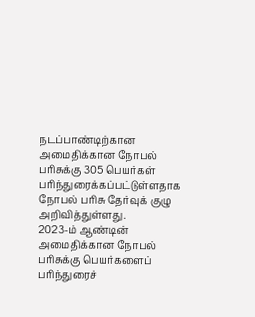நடப்பாண்டிற்கான அமைதிக்கான நோபல் பரிசுக்கு 305 பெயர்கள் பரிந்துரைக்கப்பட்டுள்ளதாக நோபல் பரிசு தேர்வுக் குழு அறிவித்துள்ளது.
2023-ம் ஆண்டின் அமைதிக்கான நோபல் பரிசுக்கு பெயர்களைப் பரிந்துரைச்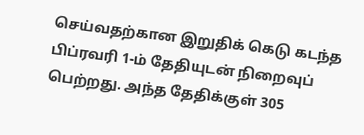செய்வதற்கான இறுதிக் கெடு கடந்த பிப்ரவரி 1-ம் தேதியுடன் நிறைவுப் பெற்றது. அந்த தேதிக்குள் 305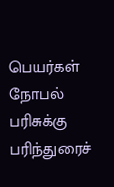பெயர்கள் நோபல் பரிசுக்கு பரிந்துரைச்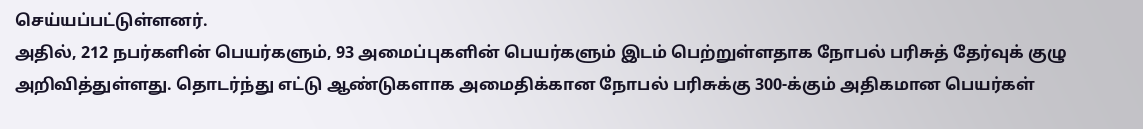செய்யப்பட்டுள்ளனர்.
அதில், 212 நபர்களின் பெயர்களும், 93 அமைப்புகளின் பெயர்களும் இடம் பெற்றுள்ளதாக நோபல் பரிசுத் தேர்வுக் குழு அறிவித்துள்ளது. தொடர்ந்து எட்டு ஆண்டுகளாக அமைதிக்கான நோபல் பரிசுக்கு 300-க்கும் அதிகமான பெயர்கள்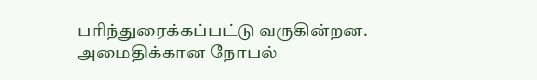பரிந்துரைக்கப்பட்டு வருகின்றன.
அமைதிக்கான நோபல்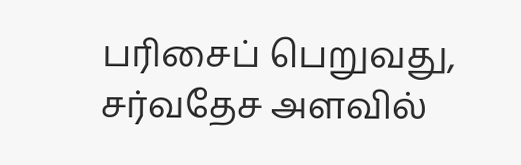பரிசைப் பெறுவது, சர்வதேச அளவில்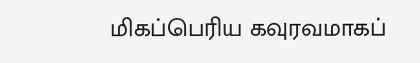மிகப்பெரிய கவுரவமாகப்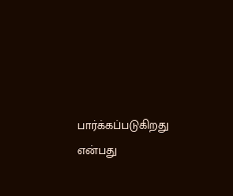பார்க்கப்படுகிறது என்பது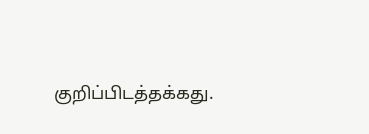குறிப்பிடத்தக்கது.